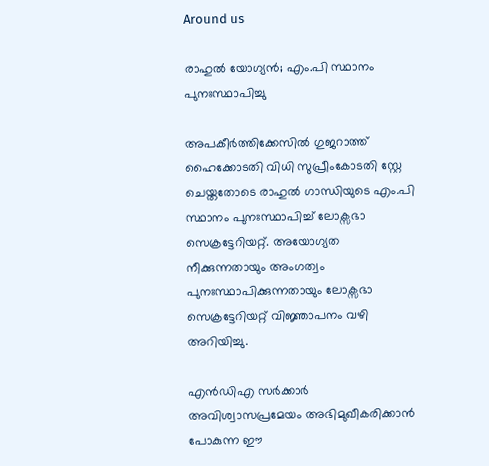Around us

രാഹുൽ യോഗ്യൻ; എം.പി സ്ഥാനം പുനഃസ്ഥാപിച്ചു

അപകീർത്തിക്കേസിൽ ഗുജറാത്ത് ഹൈക്കോടതി വിധി സുപ്രീംകോടതി സ്റ്റേ ചെയ്തതോടെ രാഹുൽ ഗാന്ധിയുടെ എം.പി സ്ഥാനം പുനഃസ്ഥാപിച്ച് ലോക്സഭാ സെക്രട്ടേറിയറ്റ്. അയോഗ്യത നീക്കുന്നതായും അംഗത്വം പുനഃസ്ഥാപിക്കുന്നതായും ലോക്സഭാ സെക്രട്ടേറിയറ്റ് വിജ്ഞാപനം വഴി അറിയിച്ചു.

എൻഡിഎ സർക്കാർ അവിശ്വാസപ്രമേയം അഭിമുഖീകരിക്കാൻ പോകുന്ന ഈ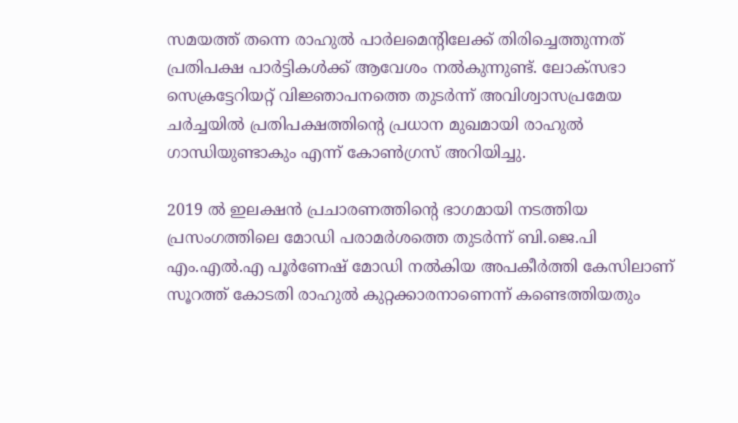സമയത്ത് തന്നെ രാഹുൽ പാർലമെന്റിലേക്ക് തിരിച്ചെത്തുന്നത് പ്രതിപക്ഷ പാർട്ടികൾക്ക് ആവേശം നൽകുന്നുണ്ട്. ലോക്സഭാ സെക്രട്ടേറിയറ്റ് വിജ്ഞാപനത്തെ തുടർന്ന് അവിശ്വാസപ്രമേയ ചർച്ചയിൽ പ്രതിപക്ഷത്തിന്റെ പ്രധാന മുഖമായി രാഹുൽ ഗാന്ധിയുണ്ടാകും എന്ന് കോൺഗ്രസ് അറിയിച്ചു.

2019 ൽ ഇലക്ഷൻ പ്രചാരണത്തിന്റെ ഭാഗമായി നടത്തിയ പ്രസംഗത്തിലെ മോഡി പരാമർശത്തെ തുടർന്ന് ബി.ജെ.പി എം.എൽ.എ പൂർണേഷ് മോഡി നൽകിയ അപകീർത്തി കേസിലാണ് സൂറത്ത് കോടതി രാഹുൽ കുറ്റക്കാരനാണെന്ന് കണ്ടെത്തിയതും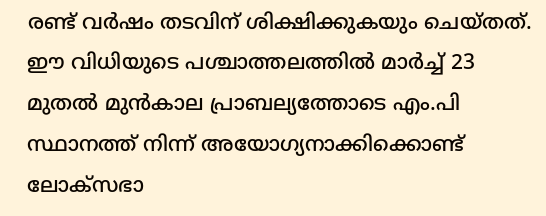രണ്ട് വർഷം തടവിന് ശിക്ഷിക്കുകയും ചെയ്തത്. ഈ വിധിയുടെ പശ്ചാത്തലത്തിൽ മാർച്ച് 23 മുതൽ മുൻകാല പ്രാബല്യത്തോടെ എം.പി സ്ഥാനത്ത് നിന്ന് അയോഗ്യനാക്കിക്കൊണ്ട് ലോക്സഭാ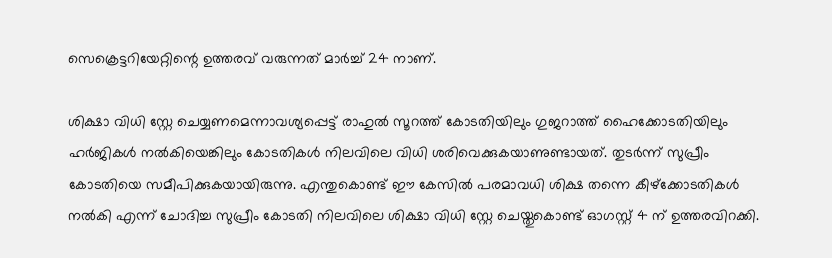സെക്രെട്ടറിയേറ്റിന്റെ ഉത്തരവ് വരുന്നത് മാർച്ച് 24 നാണ്.

ശിക്ഷാ വിധി സ്റ്റേ ചെയ്യണമെന്നാവശ്യപ്പെട്ട് രാഹുൽ സൂറത്ത് കോടതിയിലും ഗുജറാത്ത് ഹൈക്കോടതിയിലും ഹർജികൾ നൽകിയെങ്കിലും കോടതികൾ നിലവിലെ വിധി ശരിവെക്കുകയാണുണ്ടായത്. തുടർന്ന് സുപ്രീം കോടതിയെ സമീപിക്കുകയായിരുന്നു. എന്തുകൊണ്ട് ഈ കേസിൽ പരമാവധി ശിക്ഷ തന്നെ കീഴ്‌ക്കോടതികൾ നൽകി എന്ന് ചോദിച്ച സുപ്രീം കോടതി നിലവിലെ ശിക്ഷാ വിധി സ്റ്റേ ചെയ്തുകൊണ്ട് ഓഗസ്റ്റ് 4 ന് ഉത്തരവിറക്കി.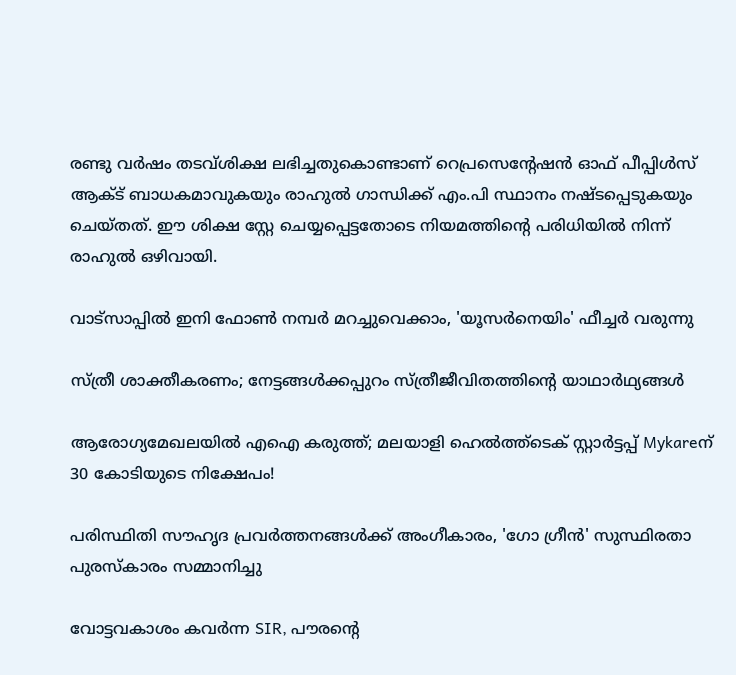രണ്ടു വർഷം തടവ്ശിക്ഷ ലഭിച്ചതുകൊണ്ടാണ് റെപ്രസെന്റേഷൻ ഓഫ് പീപ്പിൾസ് ആക്ട് ബാധകമാവുകയും രാഹുൽ ഗാന്ധിക്ക് എം.പി സ്ഥാനം നഷ്ടപ്പെടുകയും ചെയ്തത്. ഈ ശിക്ഷ സ്റ്റേ ചെയ്യപ്പെട്ടതോടെ നിയമത്തിന്റെ പരിധിയിൽ നിന്ന് രാഹുൽ ഒഴിവായി.

വാട്‌സാപ്പിൽ ഇനി ഫോൺ നമ്പർ മറച്ചുവെക്കാം, 'യൂസർനെയിം' ഫീച്ചർ വരുന്നു

സ്ത്രീ ശാക്തീകരണം; നേട്ടങ്ങള്‍ക്കപ്പുറം സ്ത്രീജീവിതത്തിന്റെ യാഥാര്‍ഥ്യങ്ങള്‍

ആരോഗ്യമേഖലയിൽ എഐ കരുത്ത്; മലയാളി ഹെൽത്ത്‌ടെക് സ്റ്റാർട്ടപ്പ് Mykareന് 30 കോടിയുടെ നിക്ഷേപം!

പരിസ്ഥിതി സൗഹൃദ പ്രവർത്തനങ്ങൾക്ക് അംഗീകാരം, 'ഗോ ഗ്രീൻ' സുസ്ഥിരതാ പുരസ്കാരം സമ്മാനിച്ചു

വോട്ടവകാശം കവർന്ന SIR, പൗരന്റെ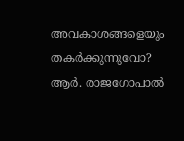അവകാശങ്ങളെയും തകർക്കുന്നുവോ? ആർ. രാജഗോപാൽ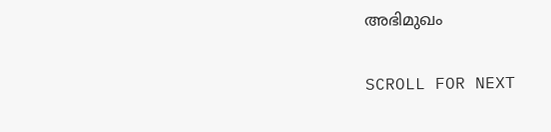അഭിമുഖം

SCROLL FOR NEXT